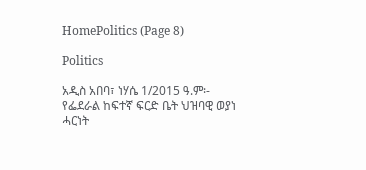HomePolitics (Page 8)

Politics

አዲስ አበባ፣ ነሃሴ 1/2015 ዓ.ም፡- የፌደራል ከፍተኛ ፍርድ ቤት ህዝባዊ ወያነ ሓርነት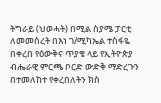ትግራይ (ህወሓት) በሚል ስያሜ ፓርቲ ለመመስረት በእነ ገ/ሚካኤል ተስፋዬ በቀረበ የዕውቅና ጥያቄ ላይ የኢትዮጵያ ብሔራዊ ምርጫ ቦርድ ውድቅ ማድረጉን በተመለከተ የቀረበለትን ክስ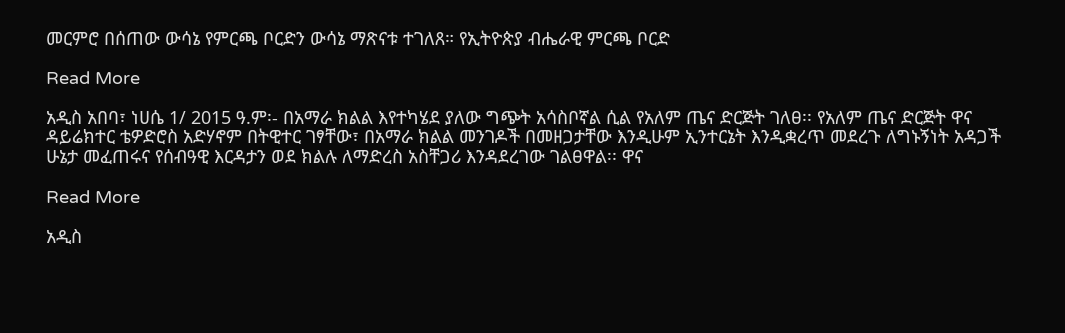መርምሮ በሰጠው ውሳኔ የምርጫ ቦርድን ውሳኔ ማጽናቱ ተገለጸ። የኢትዮጵያ ብሔራዊ ምርጫ ቦርድ

Read More

አዲስ አበባ፣ ነሀሴ 1/ 2015 ዓ.ም፡- በአማራ ክልል እየተካሄደ ያለው ግጭት አሳስቦኛል ሲል የአለም ጤና ድርጅት ገለፀ፡፡ የአለም ጤና ድርጅት ዋና ዳይሬክተር ቴዎድሮስ አድሃኖም በትዊተር ገፃቸው፣ በአማራ ክልል መንገዶች በመዘጋታቸው እንዲሁም ኢንተርኔት እንዲቋረጥ መደረጉ ለግኑኝነት አዳጋች ሁኔታ መፈጠሩና የሰብዓዊ እርዳታን ወደ ክልሉ ለማድረስ አስቸጋሪ እንዳደረገው ገልፀዋል፡፡ ዋና

Read More

አዲስ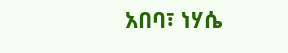አበባ፣ ነሃሴ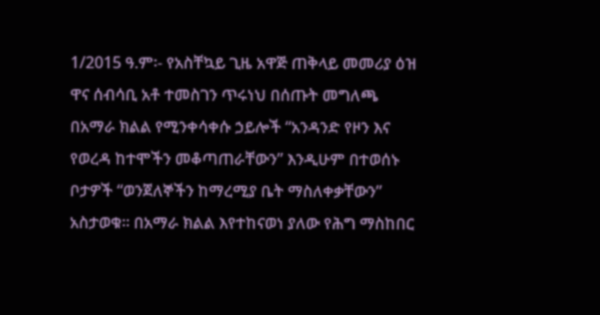1/2015 ዓ.ም፡- የአስቸኳይ ጊዜ አዋጅ ጠቅላይ መመሪያ ዕዝ ዋና ሰብሳቢ አቶ ተመስገን ጥሩነህ በሰጡት መግለጫ በአማራ ክልል የሚንቀሳቀሱ ኃይሎች “አንዳንድ የዞን እና የወረዳ ከተሞችን መቆጣጠራቸውን” እንዲሁም በተወሰኑ ቦታዎች “ወንጀለኞችን ከማረሚያ ቤት ማስለቀቃቸውን” አስታወቁ። በአማራ ክልል እየተከናወነ ያለው የሕግ ማስከበር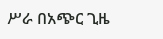ሥራ በአጭር ጊዜ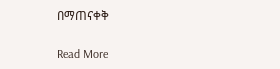በማጠናቀቅ

Read More